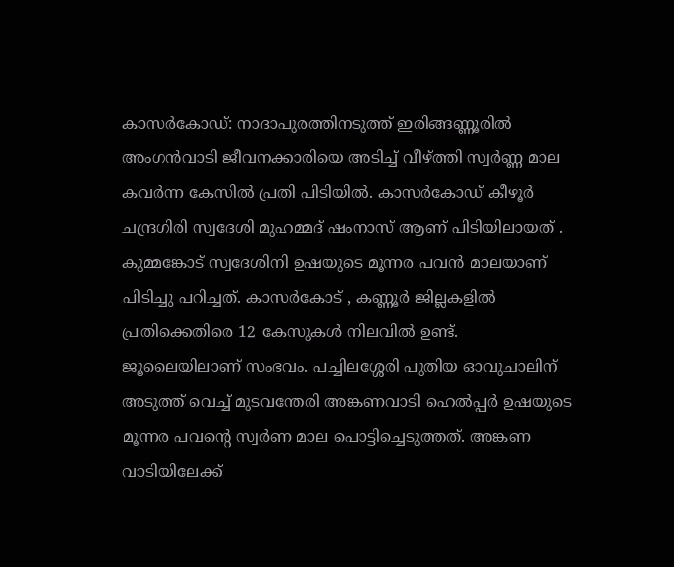കാസർകോഡ്: നാദാപുരത്തിനടുത്ത് ഇരിങ്ങണ്ണൂരിൽ അംഗൻവാടി ജീവനക്കാരിയെ അടിച്ച് വീഴ്ത്തി സ്വർണ്ണ മാല കവർന്ന കേസിൽ പ്രതി പിടിയിൽ. കാസർകോഡ് കീഴൂർ ചന്ദ്രഗിരി സ്വദേശി മുഹമ്മദ് ഷംനാസ് ആണ് പിടിയിലായത് . കുമ്മങ്കോട് സ്വദേശിനി ഉഷയുടെ മൂന്നര പവൻ മാലയാണ് പിടിച്ചു പറിച്ചത്. കാസർകോട് , കണ്ണൂർ ജില്ലകളിൽ പ്രതിക്കെതിരെ 12 കേസുകൾ നിലവിൽ ഉണ്ട്.
ജൂലൈയിലാണ് സംഭവം. പച്ചിലശ്ശേരി പുതിയ ഓവുചാലിന് അടുത്ത് വെച്ച് മുടവന്തേരി അങ്കണവാടി ഹെൽപ്പർ ഉഷയുടെ മൂന്നര പവന്റെ സ്വർണ മാല പൊട്ടിച്ചെടുത്തത്. അങ്കണ വാടിയിലേക്ക്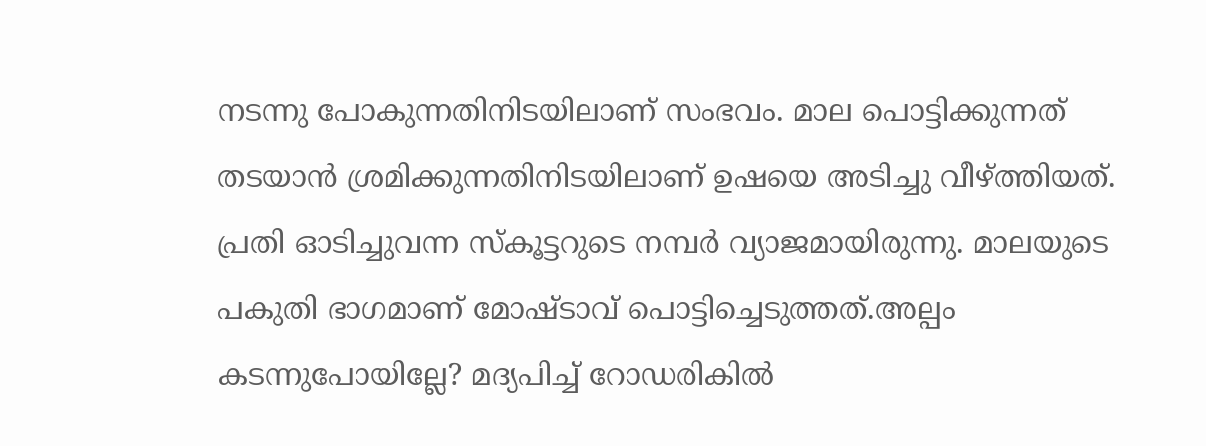നടന്നു പോകുന്നതിനിടയിലാണ് സംഭവം. മാല പൊട്ടിക്കുന്നത് തടയാൻ ശ്രമിക്കുന്നതിനിടയിലാണ് ഉഷയെ അടിച്ചു വീഴ്ത്തിയത്. പ്രതി ഓടിച്ചുവന്ന സ്കൂട്ടറുടെ നമ്പർ വ്യാജമായിരുന്നു. മാലയുടെ പകുതി ഭാഗമാണ് മോഷ്ടാവ് പൊട്ടിച്ചെടുത്തത്.അല്പം കടന്നുപോയില്ലേ? മദ്യപിച്ച് റോഡരികിൽ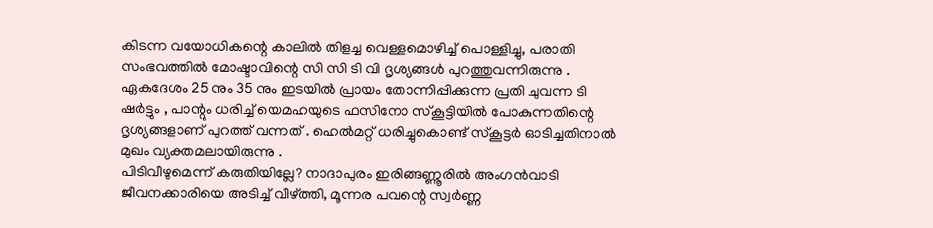കിടന്ന വയോധികന്റെ കാലിൽ തിളച്ച വെള്ളമൊഴിച്ച് പൊള്ളിച്ചു, പരാതി
സംഭവത്തിൽ മോഷ്ടാവിന്റെ സി സി ടി വി ദൃശ്യങ്ങൾ പുറത്തുവന്നിരുന്നു . ഏകദേശം 25 നും 35 നും ഇടയിൽ പ്രായം തോന്നിപ്പിക്കുന്ന പ്രതി ചുവന്ന ടി ഷർട്ടും , പാന്റും ധരിച്ച് യെമഹയുടെ ഫസിനോ സ്കൂട്ടിയിൽ പോകുന്നതിന്റെ ദൃശ്യങ്ങളാണ് പുറത്ത് വന്നത് . ഹെൽമറ്റ് ധരിച്ചുകൊണ്ട് സ്കൂട്ടർ ഓടിച്ചതിനാൽ മുഖം വ്യക്തമലായിരുന്നു .
പിടിവീഴുമെന്ന് കരുതിയില്ലേ? നാദാപുരം ഇരിങ്ങണ്ണൂരിൽ അംഗൻവാടി ജീവനക്കാരിയെ അടിച്ച് വീഴ്ത്തി, മൂന്നര പവന്റെ സ്വർണ്ണ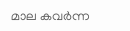മാല കവർന്ന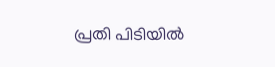പ്രതി പിടിയിൽ